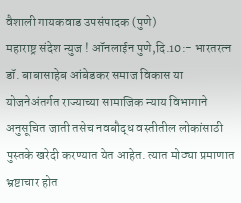वैशाली गायकवाड उपसंपादक (पुणे)
महाराष्ट्र संदेश न्युज ! ऑनलाईन पुणे,दि.10:- भारतरत्न डॉ. बाबासाहेब आंबेडकर समाज विकास या योजनेअंतर्गत राज्याच्या सामाजिक न्याय विभागाने अनुसूचित जाती तसेच नवबौद्ध वस्तीतील लोकांसाठी पुस्तके खरेदी करण्यात येत आहेत. त्यात मोठ्या प्रमाणात भ्रष्टाचार होत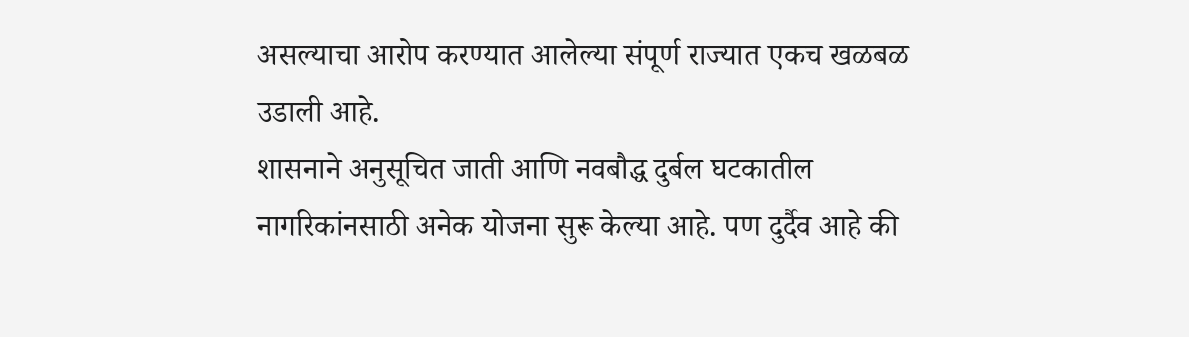असल्याचा आरोप करण्यात आलेल्या संपूर्ण राज्यात एकच खळबळ उडाली आहे.
शासनाने अनुसूचित जाती आणि नवबौद्ध दुर्बल घटकातील नागरिकांनसाठी अनेक योजना सुरू केल्या आहे. पण दुर्दैव आहे की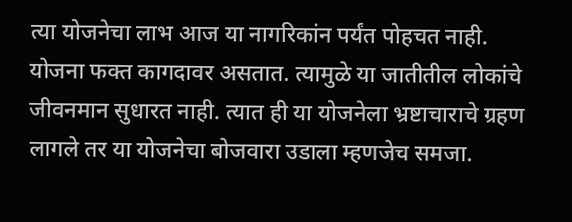त्या योजनेचा लाभ आज या नागरिकांन पर्यंत पोहचत नाही. योजना फक्त कागदावर असतात. त्यामुळे या जातीतील लोकांचे जीवनमान सुधारत नाही. त्यात ही या योजनेला भ्रष्टाचाराचे ग्रहण लागले तर या योजनेचा बोजवारा उडाला म्हणजेच समजा.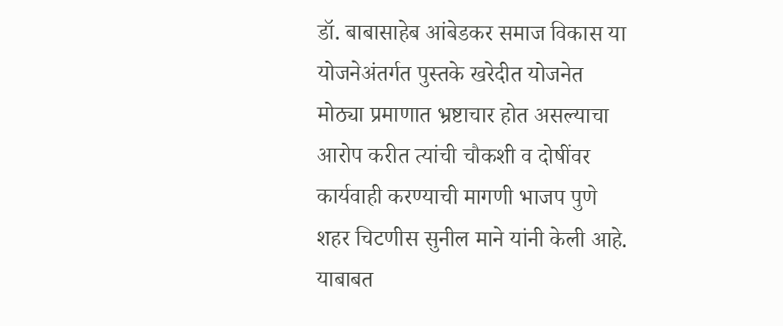डॉ. बाबासाहेब आंबेडकर समाज विकास या योजनेअंतर्गत पुस्तके खरेदीत योजनेत मोठ्या प्रमाणात भ्रष्टाचार होत असल्याचा आरोप करीत त्यांची चौकशी व दोषींवर कार्यवाही करण्याची मागणी भाजप पुणे शहर चिटणीस सुनील माने यांनी केली आहे. याबाबत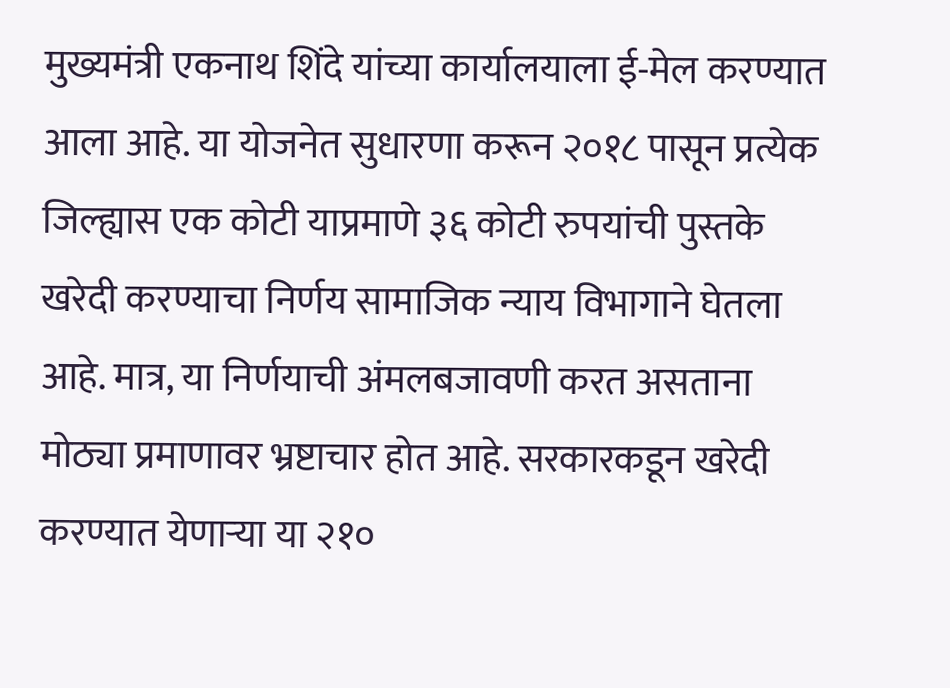मुख्यमंत्री एकनाथ शिंदे यांच्या कार्यालयाला ई-मेल करण्यात आला आहे. या योजनेत सुधारणा करून २०१८ पासून प्रत्येक जिल्ह्यास एक कोटी याप्रमाणे ३६ कोटी रुपयांची पुस्तके खरेदी करण्याचा निर्णय सामाजिक न्याय विभागाने घेतला आहे. मात्र, या निर्णयाची अंमलबजावणी करत असताना मोठ्या प्रमाणावर भ्रष्टाचार होत आहे. सरकारकडून खरेदी करण्यात येणाऱ्या या २१०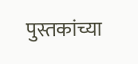पुस्तकांच्या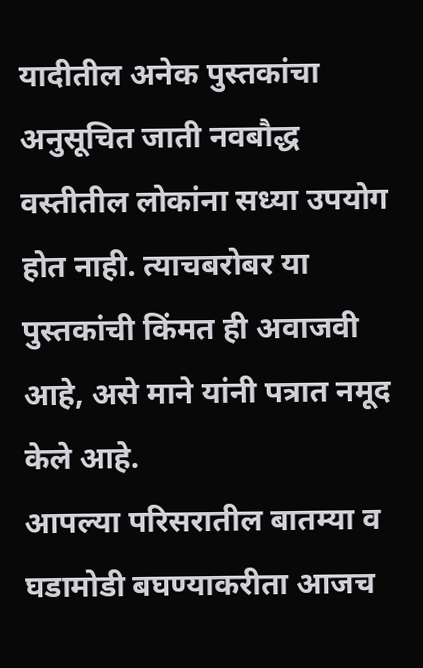यादीतील अनेक पुस्तकांचा अनुसूचित जाती नवबौद्ध वस्तीतील लोकांना सध्या उपयोग होत नाही. त्याचबरोबर या पुस्तकांची किंमत ही अवाजवी आहे, असे माने यांनी पत्रात नमूद केले आहे.
आपल्या परिसरातील बातम्या व घडामोडी बघण्याकरीता आजच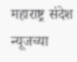महाराष्ट्र संदेश न्यूजच्या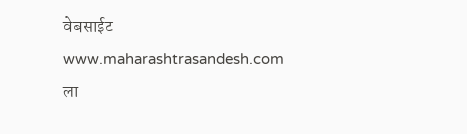वेबसाईट www.maharashtrasandesh.com ला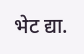भेट द्या.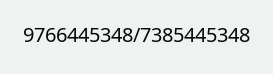9766445348/7385445348